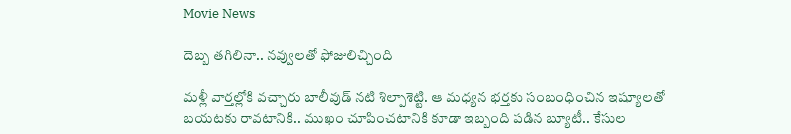Movie News

దెబ్బ తగిలినా.. నవ్వులతో ఫోజులిచ్చింది

మళ్లీ వార్తల్లోకి వచ్చారు బాలీవుడ్ నటి శిల్పాశెట్టి. ఆ మధ్యన భర్తకు సంబంధించిన ఇష్యూలతో బయటకు రావటానికి.. ముఖం చూపించటానికి కూడా ఇబ్బంది పడిన బ్యూటీ.. కేసుల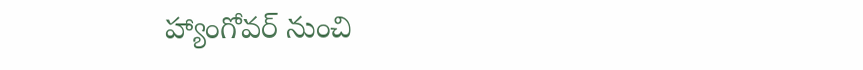హ్యాంగోవర్ నుంచి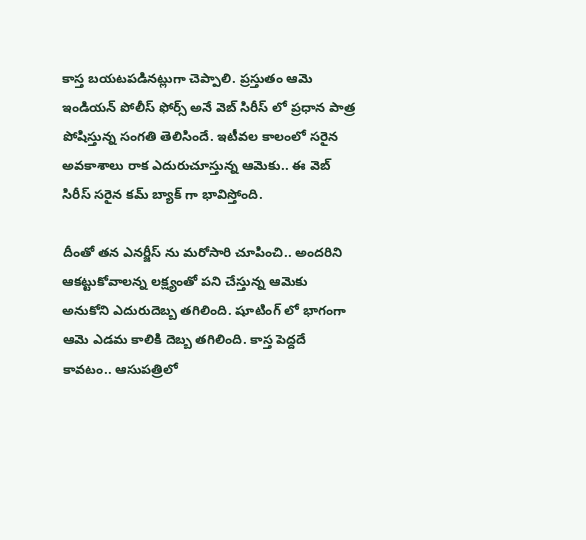కాస్త బయటపడినట్లుగా చెప్పాలి. ప్రస్తుతం ఆమె ఇండియన్ పోలీస్ ఫోర్స్ అనే వెబ్ సిరీస్ లో ప్రధాన పాత్ర పోషిస్తున్న సంగతి తెలిసిందే. ఇటీవల కాలంలో సరైన అవకాశాలు రాక ఎదురుచూస్తున్న ఆమెకు.. ఈ వెబ్ సిరీస్ సరైన కమ్ బ్యాక్ గా భావిస్తోంది.

దీంతో తన ఎనర్జీస్ ను మరోసారి చూపించి.. అందరిని ఆకట్టుకోవాలన్న లక్ష్యంతో పని చేస్తున్న ఆమెకు అనుకోని ఎదురుదెబ్బ తగిలింది. షూటింగ్ లో భాగంగా ఆమె ఎడమ కాలికి దెబ్బ తగిలింది. కాస్త పెద్దదే కావటం.. ఆసుపత్రిలో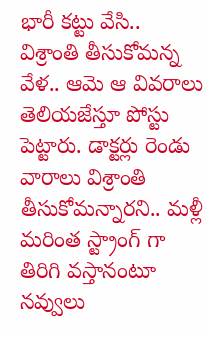భారీ కట్టు వేసి.. విశ్రాంతి తీసుకోమన్న వేళ.. ఆమె ఆ వివరాలు తెలియజేస్తూ పోస్టు పెట్టారు. డాక్టర్లు రెండు వారాలు విశ్రాంతి తీసుకోమన్నారని.. మళ్లీ మరింత స్ట్రాంగ్ గా తిరిగి వస్తానంటూ నవ్వులు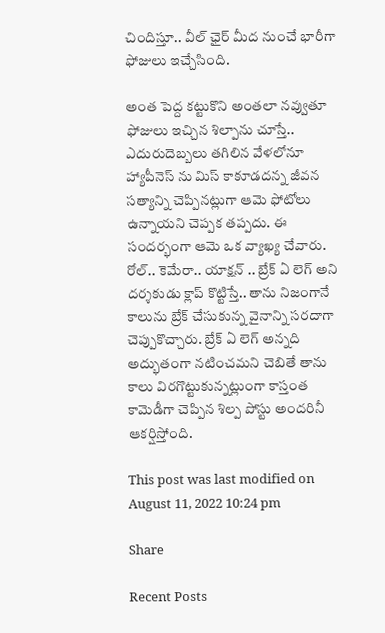చిందిస్తూ.. వీల్ ఛైర్ మీద నుంచే భారీగా ఫోజులు ఇచ్చేసింది.

అంత పెద్ద కట్టుకొని అంతలా నవ్వుతూ ఫోజులు ఇచ్చిన శిల్పాను చూస్తే.. ఎదురుదెబ్బలు తగిలిన వేళలోనూ హ్యాపీనెస్ ను మిస్ కాకూడదన్న జీవన సత్యాన్ని చెప్పినట్లుగా ఆమె ఫోటోలు ఉన్నాయని చెప్పక తప్పదు. ఈ సందర్భంగా ఆమె ఒక వ్యాఖ్య చేవారు. రోల్.. కెమేరా.. యాక్షన్ .. బ్రేక్ ఏ లెగ్ అని దర్శకుడు క్లాప్ కొట్టిస్తే.. తాను నిజంగానే కాలును బ్రేక్ చేసుకున్న వైనాన్ని సరదాగా చెప్పుకొచ్చారు. బ్రేక్ ఏ లెగ్ అన్నది అద్భుతంగా నటించమని చెబితే తాను కాలు విరగొట్టుకున్నట్లుంగా కాస్తంత కామెడీగా చెప్పిన శిల్ప పోస్టు అందరినీ ఆకర్షిస్తోంది.

This post was last modified on August 11, 2022 10:24 pm

Share

Recent Posts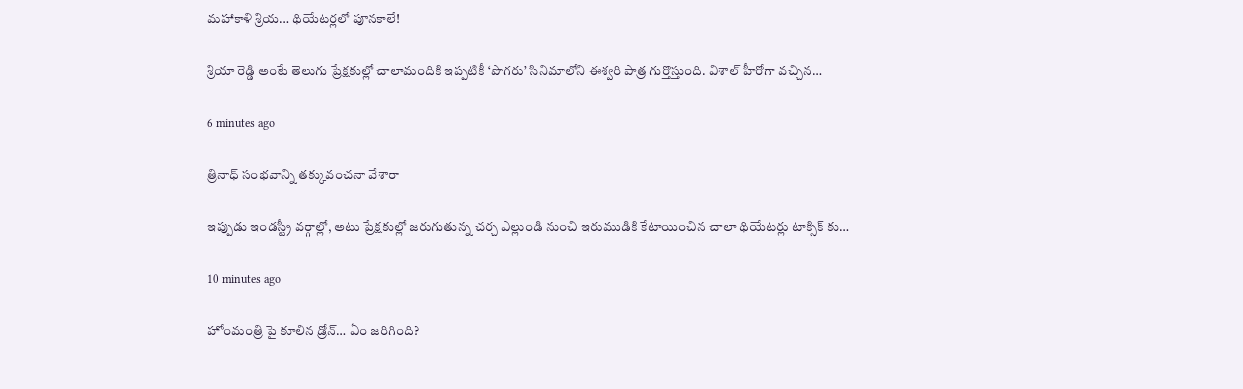మహాకాళి శ్రియ… థియేటర్లలో పూనకాలే!

శ్రియా రెడ్డి అంటే తెలుగు ప్రేక్షకుల్లో చాలామందికి ఇప్పటికీ ‘పొగరు’ సినిమాలోని ఈశ్వరి పాత్ర గుర్తొస్తుంది. విశాల్ హీరోగా వచ్చిన…

6 minutes ago

త్రినాధ్ సంభవాన్ని తక్కువంచనా వేశారా

ఇప్పుడు ఇండస్ట్రీ వర్గాల్లో, అటు ప్రేక్షకుల్లో జరుగుతున్న చర్చ ఎల్లుండి నుంచి ఇరుముడికి కేటాయించిన చాలా థియేటర్లు టాక్సిక్ కు…

10 minutes ago

హోంమంత్రి పై కూలిన డ్రోన్‌… ఏం జ‌రిగింది?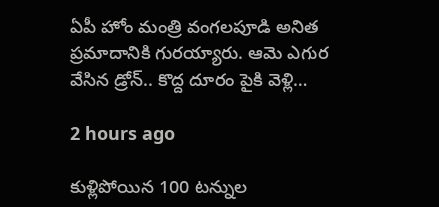ఏపీ హోం మంత్రి వంగ‌ల‌పూడి అనిత ప్ర‌మాదానికి గుర‌య్యారు. ఆమె ఎగుర వేసిన డ్రోన్‌.. కొద్ద దూరం పైకి వెళ్లి…

2 hours ago

కుళ్లిపోయిన 100 టన్నుల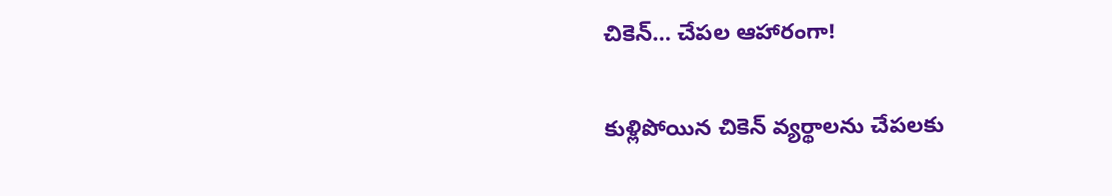చికెన్‌… చేపల ఆహారంగా!

కుళ్లిపోయిన చికెన్‌ వ్యర్థాలను చేపలకు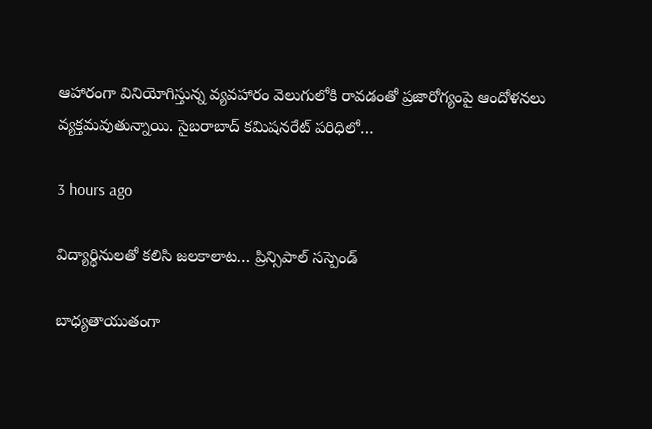ఆహారంగా వినియోగిస్తున్న వ్యవహారం వెలుగులోకి రావడంతో ప్రజారోగ్యంపై ఆందోళనలు వ్యక్తమవుతున్నాయి. సైబరాబాద్‌ కమిషనరేట్‌ పరిధిలో…

3 hours ago

విద్యార్థినులతో కలిసి జలకాలాట… ప్రిన్సిపాల్ సస్పెండ్

బాధ్యతాయుతంగా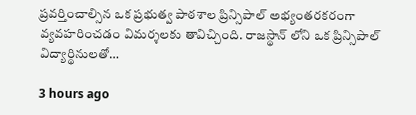ప్రవర్తించాల్సిన ఒక ప్రభుత్వ పాఠశాల ప్రిన్సిపాల్ అభ్యంతరకరంగా వ్యవహరించడం విమర్శలకు తావిచ్చింది. రాజస్థాన్ లోని ఒక ప్రిన్సిపాల్ విద్యార్థినులతో…

3 hours ago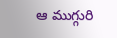ఆ ముగ్గురి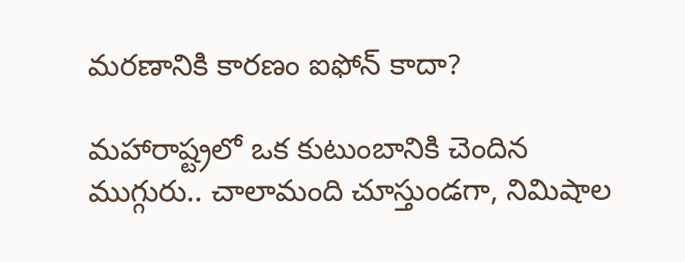మ‌ర‌ణానికి కార‌ణం ఐఫోన్ కాదా?

మ‌హారాష్ట్ర‌లో ఒక కుటుంబానికి చెందిన ముగ్గురు.. చాలామంది చూస్తుండ‌గా, నిమిషాల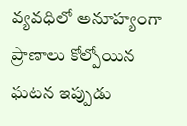వ్య‌వ‌ధిలో అనూహ్యంగా ప్రాణాలు కోల్పోయిన ఘ‌ట‌న ఇప్పుడు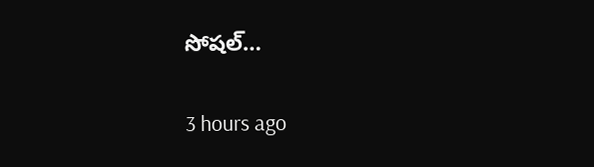సోష‌ల్…

3 hours ago